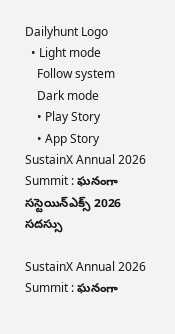Dailyhunt Logo
  • Light mode
    Follow system
    Dark mode
    • Play Story
    • App Story
SustainX Annual 2026 Summit : ఘనంగా సస్టెయిన్‌ఎక్స్‌ 2026 సదస్సు

SustainX Annual 2026 Summit : ఘనంగా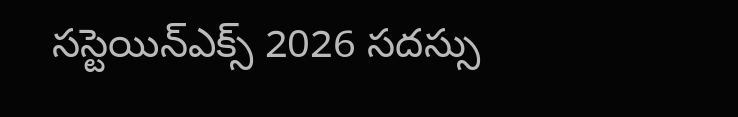సస్టెయిన్‌ఎక్స్‌ 2026 సదస్సు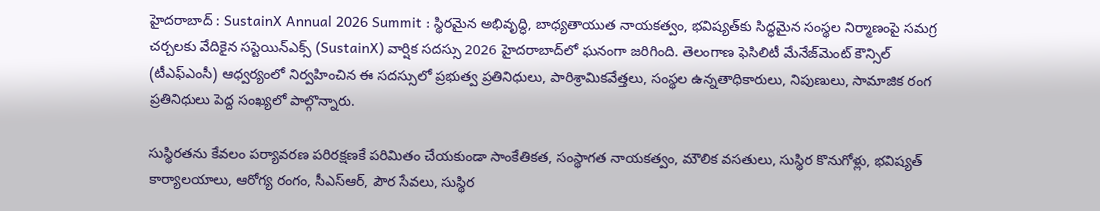హైదరాబాద్ : SustainX Annual 2026 Summit : స్థిరమైన అభివృద్ధి, బాధ్యతాయుత నాయకత్వం, భవిష్యత్‌కు సిద్ధమైన సంస్థల నిర్మాణంపై సమగ్ర చర్చలకు వేదికైన సస్టెయిన్‌ఎక్స్ (SustainX) వార్షిక సదస్సు 2026 హైదరాబాద్‌లో ఘనంగా జ‌రిగింది. తెలంగాణ ఫెసిలిటీ మేనేజ్‌మెంట్ కౌన్సిల్ (టీఎఫ్‌ఎంసీ) ఆధ్వర్యంలో నిర్వహించిన ఈ సదస్సులో ప్రభుత్వ ప్రతినిధులు, పారిశ్రామికవేత్తలు, సంస్థల ఉన్నతాధికారులు, నిపుణులు, సామాజిక రంగ ప్రతినిధులు పెద్ద సంఖ్యలో పాల్గొన్నారు.

సుస్థిరతను కేవలం పర్యావరణ పరిరక్షణకే పరిమితం చేయకుండా సాంకేతికత, సంస్థాగత నాయకత్వం, మౌలిక వసతులు, సుస్థిర కొనుగోళ్లు, భవిష్యత్ కార్యాలయాలు, ఆరోగ్య రంగం, సీఎస్‌ఆర్‌, పౌర సేవలు, సుస్థిర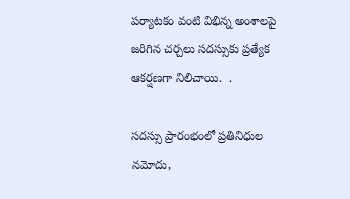పర్యాటకం వంటి విభిన్న అంశాలపై జరిగిన చర్చలు సదస్సుకు ప్రత్యేక ఆకర్షణగా నిలిచాయి.  .

సదస్సు ప్రారంభంలో ప్రతినిధుల నమోదు,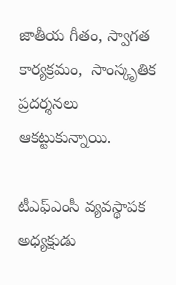జాతీయ గీతం, స్వాగత కార్యక్రమం,  సాంస్కృతిక ప్రదర్శనలు ఆకట్టుకున్నాయి.

టీఎఫ్‌ఎంసీ వ్యవస్థాపక అధ్యక్షుడు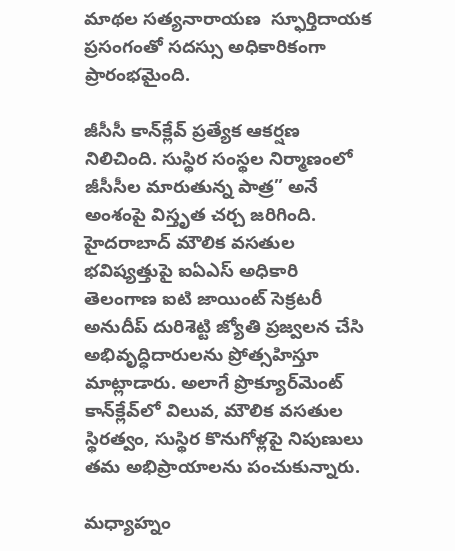మాథల సత్యనారాయణ  స్ఫూర్తిదాయక ప్రసంగంతో సదస్సు అధికారికంగా ప్రారంభమైంది.

జీసీసీ కాన్‌క్లేవ్‌ ప్రత్యేక ఆకర్షణ నిలిచింది. సుస్థిర సంస్థల నిర్మాణంలో జీసీసీల మారుతున్న పాత్ర” అనే అంశంపై విస్తృత చర్చ జరిగింది. హైదరాబాద్‌ మౌలిక వసతుల భవిష్యత్తుపై ఐఏఎస్‌ అధికారి  తెలంగాణ ఐటి జాయింట్ సెక్రటరీ అనుదీప్ దురిశెట్టి జ్యోతి ప్రజ్వలన చేసి అభివృద్ధిదారులను ప్రోత్సహిస్తూ మాట్లాడారు. అలాగే ప్రొక్యూర్‌మెంట్‌ కాన్‌క్లేవ్‌లో విలువ, మౌలిక వసతుల స్థిరత్వం, సుస్థిర కొనుగోళ్లపై నిపుణులు తమ అభిప్రాయాలను పంచుకున్నారు.

మధ్యాహ్నం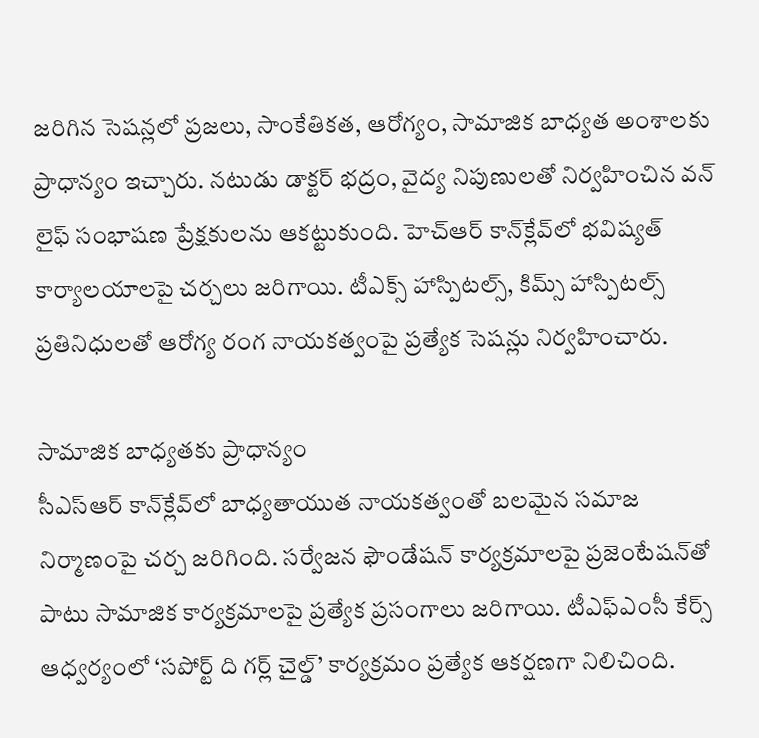జరిగిన సెషన్లలో ప్రజలు, సాంకేతికత, ఆరోగ్యం, సామాజిక బాధ్యత అంశాలకు ప్రాధాన్యం ఇచ్చారు. నటుడు డాక్టర్‌ భద్రం, వైద్య నిపుణులతో నిర్వహించిన వన్‌ లైఫ్‌ సంభాషణ ప్రేక్షకులను ఆకట్టుకుంది. హెచ్‌ఆర్‌ కాన్‌క్లేవ్‌లో భవిష్యత్‌ కార్యాలయాలపై చర్చలు జరిగాయి. టీఎక్స్‌ హాస్పిటల్స్‌, కిమ్స్‌ హాస్పిటల్స్‌ ప్రతినిధులతో ఆరోగ్య రంగ నాయకత్వంపై ప్రత్యేక సెషన్లు నిర్వహించారు.

సామాజిక బాధ్యతకు ప్రాధాన్యం
సీఎస్‌ఆర్‌ కాన్‌క్లేవ్‌లో బాధ్యతాయుత నాయకత్వంతో బలమైన సమాజ నిర్మాణంపై చర్చ జరిగింది. సర్వేజన ఫౌండేషన్‌ కార్యక్రమాలపై ప్రజెంటేషన్‌తో పాటు సామాజిక కార్యక్రమాలపై ప్రత్యేక ప్రసంగాలు జరిగాయి. టీఎఫ్‌ఎంసీ కేర్స్‌ ఆధ్వర్యంలో ‘సపోర్ట్‌ ది గర్ల్‌ చైల్డ్‌’ కార్యక్రమం ప్రత్యేక ఆకర్షణగా నిలిచింది.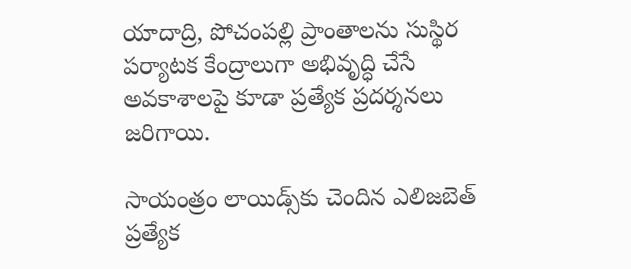యాదాద్రి, పోచంపల్లి ప్రాంతాలను సుస్థిర పర్యాటక కేంద్రాలుగా అభివృద్ధి చేసే అవకాశాలపై కూడా ప్రత్యేక ప్రదర్శనలు జరిగాయి.

సాయంత్రం లాయిడ్స్‌కు చెందిన ఎలిజబెత్‌ ప్రత్యేక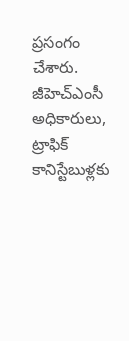ప్రసంగం చేశారు. జీహెచ్‌ఎంసీ అధికారులు, ట్రాఫిక్‌ కానిస్టేబుళ్లకు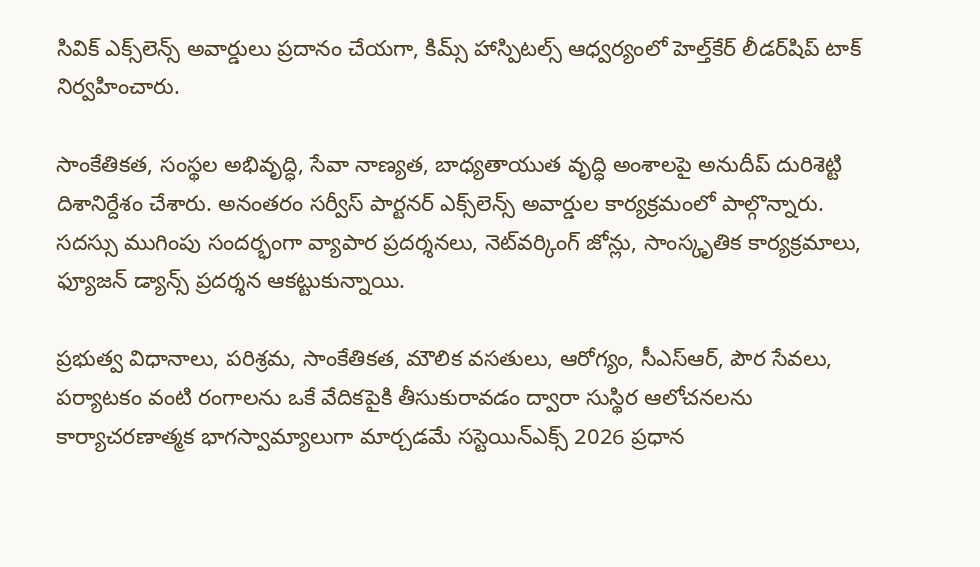సివిక్‌ ఎక్స్‌లెన్స్‌ అవార్డులు ప్రదానం చేయగా, కిమ్స్‌ హాస్పిటల్స్‌ ఆధ్వర్యంలో హెల్త్‌కేర్‌ లీడర్‌షిప్‌ టాక్‌ నిర్వహించారు.

సాంకేతికత, సంస్థల అభివృద్ధి, సేవా నాణ్యత, బాధ్యతాయుత వృద్ధి అంశాలపై అనుదీప్ దురిశెట్టి దిశానిర్దేశం చేశారు. అనంతరం సర్వీస్‌ పార్టనర్‌ ఎక్స్‌లెన్స్‌ అవార్డుల కార్యక్రమంలో పాల్గొన్నారు. సదస్సు ముగింపు సందర్భంగా వ్యాపార ప్రదర్శనలు, నెట్‌వర్కింగ్‌ జోన్లు, సాంస్కృతిక కార్యక్రమాలు, ఫ్యూజన్‌ డ్యాన్స్‌ ప్రదర్శన ఆకట్టుకున్నాయి.

ప్రభుత్వ విధానాలు, పరిశ్రమ, సాంకేతికత, మౌలిక వసతులు, ఆరోగ్యం, సీఎస్‌ఆర్‌, పౌర సేవలు, పర్యాటకం వంటి రంగాలను ఒకే వేదికపైకి తీసుకురావడం ద్వారా సుస్థిర ఆలోచనలను కార్యాచరణాత్మక భాగస్వామ్యాలుగా మార్చడమే సస్టెయిన్‌ఎక్స్‌ 2026 ప్రధాన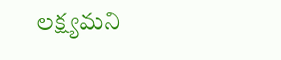లక్ష్యమని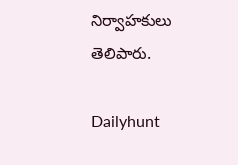నిర్వాహకులు తెలిపారు.

Dailyhunt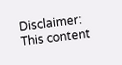Disclaimer: This content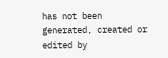has not been generated, created or edited by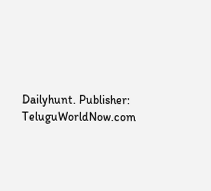Dailyhunt. Publisher: TeluguWorldNow.com